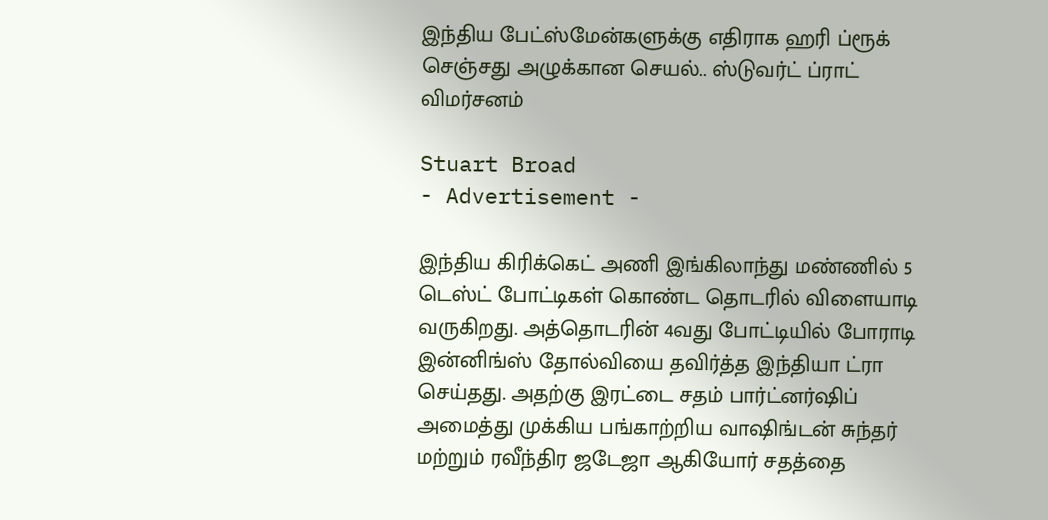இந்திய பேட்ஸ்மேன்களுக்கு எதிராக ஹரி ப்ரூக் செஞ்சது அழுக்கான செயல்.. ஸ்டுவர்ட் ப்ராட் விமர்சனம்

Stuart Broad
- Advertisement -

இந்திய கிரிக்கெட் அணி இங்கிலாந்து மண்ணில் 5 டெஸ்ட் போட்டிகள் கொண்ட தொடரில் விளையாடி வருகிறது. அத்தொடரின் 4வது போட்டியில் போராடி இன்னிங்ஸ் தோல்வியை தவிர்த்த இந்தியா ட்ரா செய்தது. அதற்கு இரட்டை சதம் பார்ட்னர்ஷிப் அமைத்து முக்கிய பங்காற்றிய வாஷிங்டன் சுந்தர் மற்றும் ரவீந்திர ஜடேஜா ஆகியோர் சதத்தை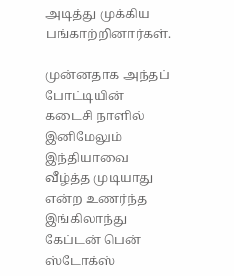அடித்து முக்கிய பங்காற்றினார்கள்.

முன்னதாக அந்தப் போட்டியின் கடைசி நாளில் இனிமேலும் இந்தியாவை வீழ்த்த முடியாது என்ற உணர்ந்த இங்கிலாந்து கேப்டன் பென் ஸ்டோக்ஸ்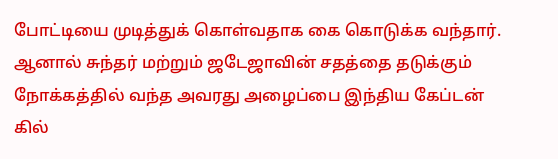போட்டியை முடித்துக் கொள்வதாக கை கொடுக்க வந்தார். ஆனால் சுந்தர் மற்றும் ஜடேஜாவின் சதத்தை தடுக்கும் நோக்கத்தில் வந்த அவரது அழைப்பை இந்திய கேப்டன் கில்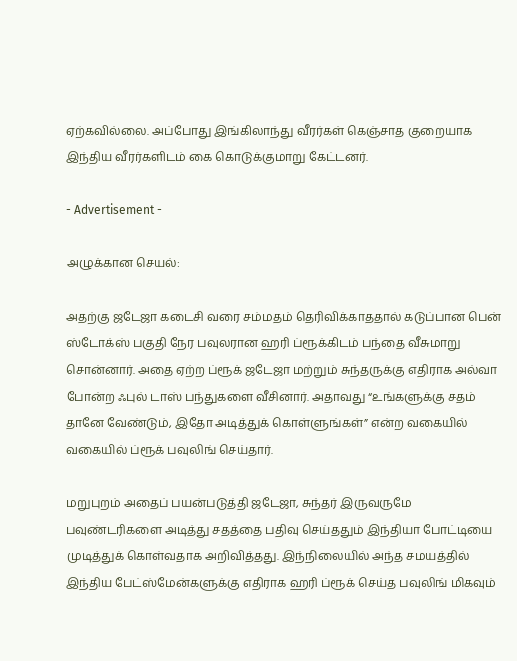ஏற்கவில்லை. அப்போது இங்கிலாந்து வீரர்கள் கெஞ்சாத குறையாக இந்திய வீரர்களிடம் கை கொடுக்குமாறு கேட்டனர்.

- Advertisement -

அழுக்கான செயல்:

அதற்கு ஜடேஜா கடைசி வரை சம்மதம் தெரிவிக்காததால் கடுப்பான பென் ஸ்டோக்ஸ் பகுதி நேர பவுலரான ஹரி ப்ரூக்கிடம் பந்தை வீசுமாறு சொன்னார். அதை ஏற்ற ப்ரூக் ஜடேஜா மற்றும் சுந்தருக்கு எதிராக அல்வா போன்ற ஃபுல் டாஸ் பந்துகளை வீசினார். அதாவது “உங்களுக்கு சதம் தானே வேண்டும், இதோ அடித்துக் கொள்ளுங்கள்” என்ற வகையில் வகையில் ப்ரூக் பவுலிங் செய்தார்.

மறுபுறம் அதைப் பயன்படுத்தி ஜடேஜா, சுந்தர் இருவருமே பவுண்டரிகளை அடித்து சதத்தை பதிவு செய்ததும் இந்தியா போட்டியை முடித்துக் கொள்வதாக அறிவித்தது. இந்நிலையில் அந்த சமயத்தில் இந்திய பேட்ஸ்மேன்களுக்கு எதிராக ஹரி ப்ரூக் செய்த பவுலிங் மிகவும்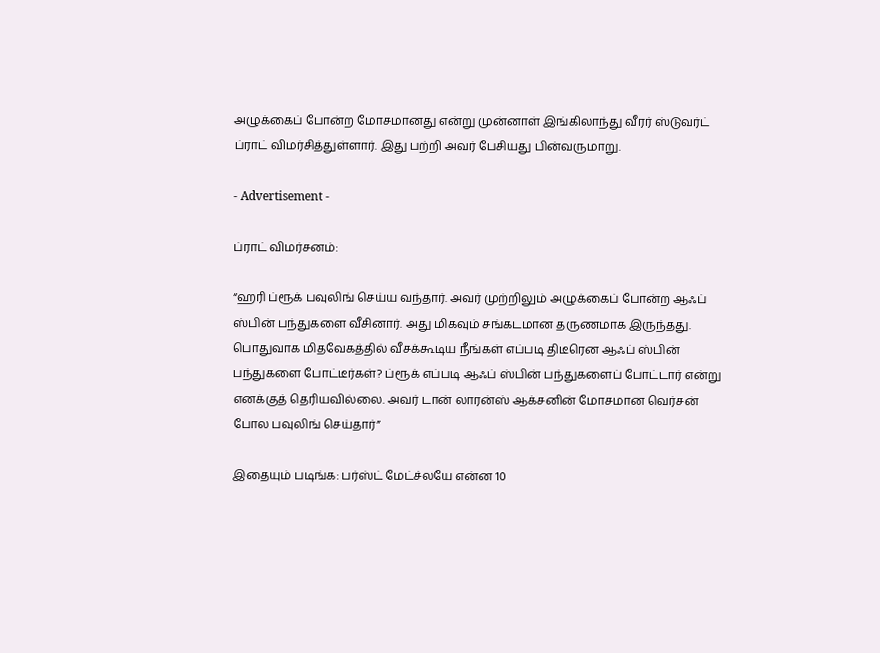அழுக்கைப் போன்ற மோசமானது என்று முன்னாள் இங்கிலாந்து வீரர் ஸ்டுவர்ட் ப்ராட் விமர்சித்துள்ளார். இது பற்றி அவர் பேசியது பின்வருமாறு.

- Advertisement -

ப்ராட் விமர்சனம்:

“ஹரி ப்ரூக் பவுலிங் செய்ய வந்தார். அவர் முற்றிலும் அழுக்கைப் போன்ற ஆஃப் ஸ்பின் பந்துகளை வீசினார். அது மிகவும் சங்கடமான தருணமாக இருந்தது. பொதுவாக மிதவேகத்தில் வீசக்கூடிய நீங்கள் எப்படி திடீரென ஆஃப் ஸ்பின் பந்துகளை போட்டீர்கள்? ப்ரூக் எப்படி ஆஃப் ஸ்பின் பந்துகளைப் போட்டார் என்று எனக்குத் தெரியவில்லை. அவர் டான் லாரன்ஸ் ஆக்சனின் மோசமான வெர்சன் போல பவுலிங் செய்தார்”

இதையும் படிங்க: பர்ஸ்ட் மேட்ச்லயே என்ன 10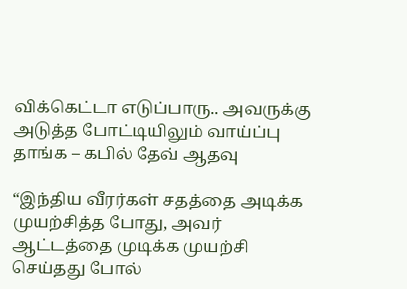விக்கெட்டா எடுப்பாரு.. அவருக்கு அடுத்த போட்டியிலும் வாய்ப்பு தாங்க – கபில் தேவ் ஆதவு

“இந்திய வீரர்கள் சதத்தை அடிக்க முயற்சித்த போது, அவர் ஆட்டத்தை முடிக்க முயற்சி செய்தது போல்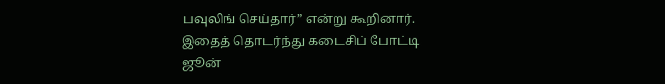பவுலிங் செய்தார்” என்று கூறினார். இதைத் தொடர்ந்து கடைசிப் போட்டி ஜூன்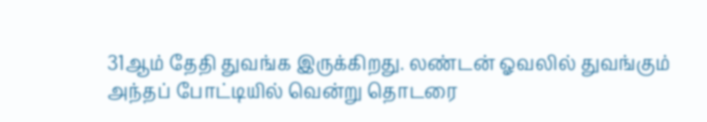31ஆம் தேதி துவங்க இருக்கிறது. லண்டன் ஓவலில் துவங்கும் அந்தப் போட்டியில் வென்று தொடரை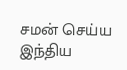சமன் செய்ய இந்திய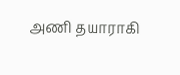அணி தயாராகி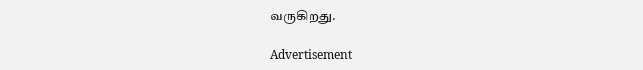வருகிறது.

Advertisement